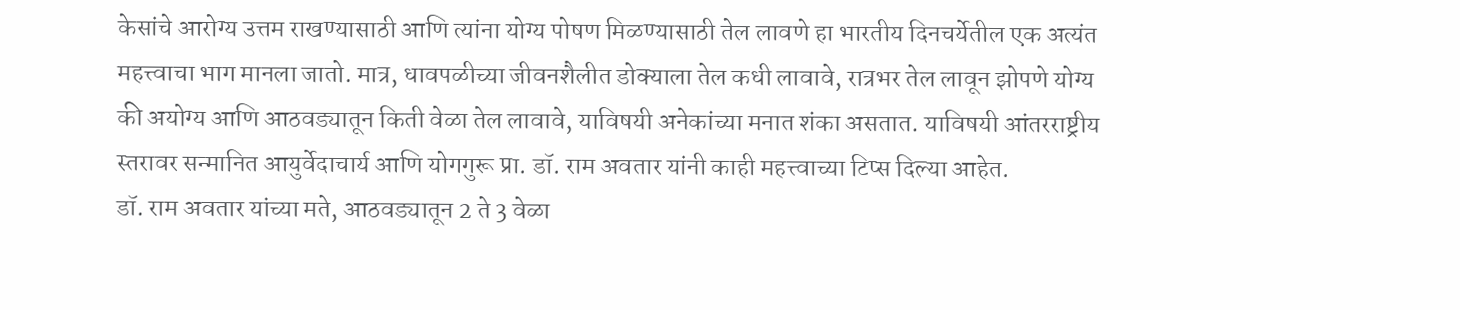केसांचे आरोग्य उत्तम राखण्यासाठी आणि त्यांना योग्य पोषण मिळण्यासाठी तेल लावणे हा भारतीय दिनचर्येतील एक अत्यंत महत्त्वाचा भाग मानला जातो. मात्र, धावपळीच्या जीवनशैलीत डोक्याला तेल कधी लावावे, रात्रभर तेल लावून झोपणे योग्य की अयोग्य आणि आठवड्यातून किती वेळा तेल लावावे, याविषयी अनेकांच्या मनात शंका असतात. याविषयी आंतरराष्ट्रीय स्तरावर सन्मानित आयुर्वेदाचार्य आणि योगगुरू प्रा. डॉ. राम अवतार यांनी काही महत्त्वाच्या टिप्स दिल्या आहेत.
डॉ. राम अवतार यांच्या मते, आठवड्यातून 2 ते 3 वेळा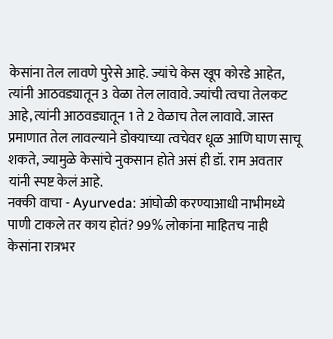केसांना तेल लावणे पुरेसे आहे. ज्यांचे केस खूप कोरडे आहेत, त्यांनी आठवड्यातून 3 वेळा तेल लावावे. ज्यांची त्वचा तेलकट आहे, त्यांनी आठवड्यातून 1 ते 2 वेळाच तेल लावावे. जास्त प्रमाणात तेल लावल्याने डोक्याच्या त्वचेवर धूळ आणि घाण साचू शकते, ज्यामुळे केसांचे नुकसान होते असं ही डॉ. राम अवतार यांनी स्पष्ट केलं आहे.
नक्की वाचा - Ayurveda: आंघोळी करण्याआधी नाभीमध्ये पाणी टाकले तर काय होतं? 99% लोकांना माहितच नाही
केसांना रात्रभर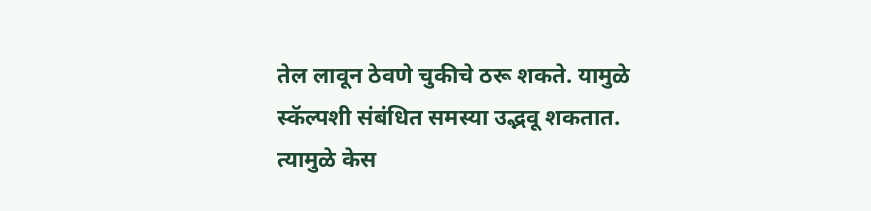तेल लावून ठेवणे चुकीचे ठरू शकते. यामुळे स्कॅल्पशी संबंधित समस्या उद्भवू शकतात. त्यामुळे केस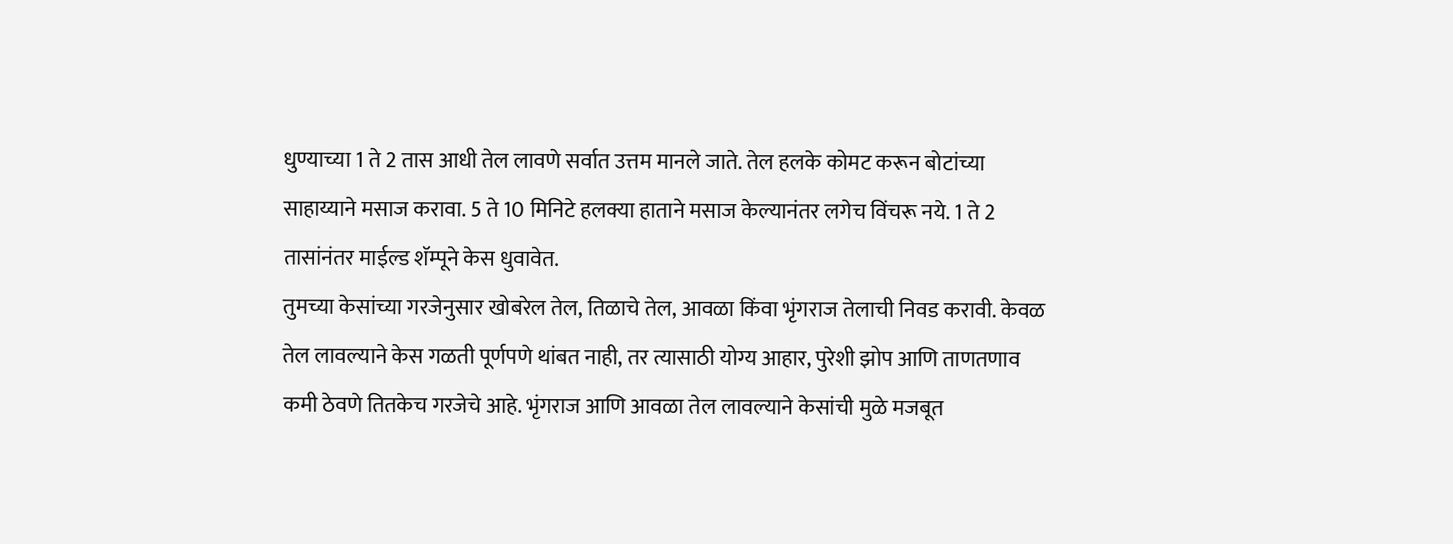धुण्याच्या 1 ते 2 तास आधी तेल लावणे सर्वात उत्तम मानले जाते. तेल हलके कोमट करून बोटांच्या साहाय्याने मसाज करावा. 5 ते 10 मिनिटे हलक्या हाताने मसाज केल्यानंतर लगेच विंचरू नये. 1 ते 2 तासांनंतर माईल्ड शॅम्पूने केस धुवावेत.
तुमच्या केसांच्या गरजेनुसार खोबरेल तेल, तिळाचे तेल, आवळा किंवा भृंगराज तेलाची निवड करावी. केवळ तेल लावल्याने केस गळती पूर्णपणे थांबत नाही, तर त्यासाठी योग्य आहार, पुरेशी झोप आणि ताणतणाव कमी ठेवणे तितकेच गरजेचे आहे. भृंगराज आणि आवळा तेल लावल्याने केसांची मुळे मजबूत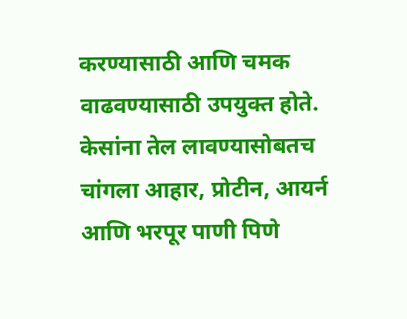करण्यासाठी आणि चमक वाढवण्यासाठी उपयुक्त होते. केसांना तेल लावण्यासोबतच चांगला आहार, प्रोटीन, आयर्न आणि भरपूर पाणी पिणे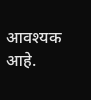आवश्यक आहे.